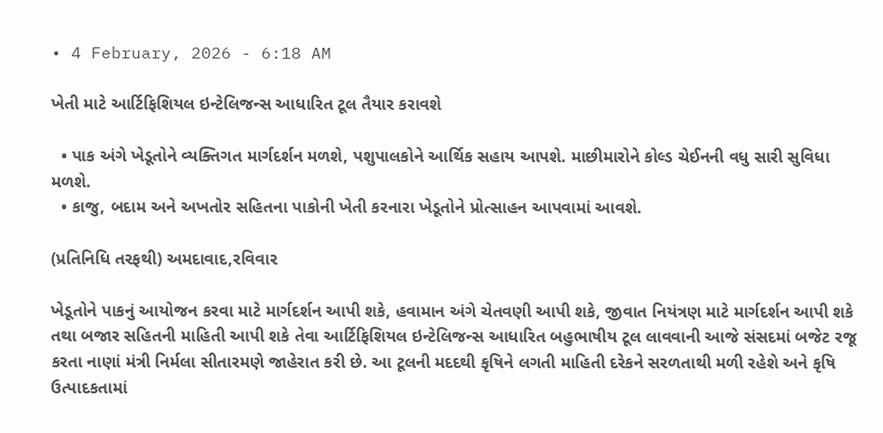• 4 February, 2026 - 6:18 AM

ખેતી માટે આર્ટિફિશિયલ ઇન્ટેલિજન્સ આધારિત ટૂલ તૈયાર કરાવશે

  • પાક અંગે ખેડૂતોને વ્યક્તિગત માર્ગદર્શન મળશે, પશુપાલકોને આર્થિક સહાય આપશે. માછીમારોને કોલ્ડ ચેઈનની વધુ સારી સુવિધા મળશે.
  • કાજુ, બદામ અને અખતોર સહિતના પાકોની ખેતી કરનારા ખેડૂતોને પ્રોત્સાહન આપવામાં આવશે.

(પ્રતિનિધિ તરફથી) અમદાવાદ,રવિવાર

ખેડૂતોને પાકનું આયોજન કરવા માટે માર્ગદર્શન આપી શકે, હવામાન અંગે ચેતવણી આપી શકે, જીવાત નિયંત્રણ માટે માર્ગદર્શન આપી શકે તથા બજાર સહિતની માહિતી આપી શકે તેવા આર્ટિફિશિયલ ઇન્ટેલિજન્સ આધારિત બહુભાષીય ટૂલ લાવવાની આજે સંસદમાં બજેટ રજૂ કરતા નાણાં મંત્રી નિર્મલા સીતારમણે જાહેરાત કરી છે. આ ટૂલની મદદથી કૃષિને લગતી માહિતી દરેકને સરળતાથી મળી રહેશે અને કૃષિ ઉત્પાદકતામાં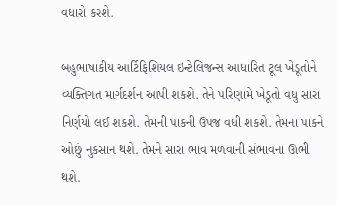વધારો કરશે.

બહુભાષાકીય આર્ટિફિશિયલ ઇન્ટેલિજન્સ આધારિત ટૂલ ખેડૂતોને વ્યક્તિગત માર્ગદર્શન આપી શકશે. તેને પરિણામે ખેડૂતો વધુ સારા નિર્ણયો લઈ શકશે. તેમની પાકની ઉપજ વધી શકશે. તેમના પાકને ઓછું નુકસાન થશે. તેમને સારા ભાવ મળવાની સંભાવના ઊભી થશે.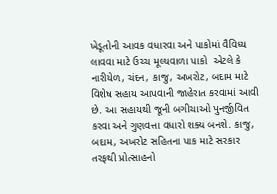ખેડૂતોની આવક વધારવા અને પાકોમાં વૈવિધ્ય લાવવા માટે ઉચ્ચ મૂલ્યવાળા પાકો  એટલે કે નારીયેળ, ચંદન, કાજુ, અખરોટ, બદામ માટે વિશેષ સહાય આપવાની જાહેરાત કરવામાં આવી છે. આ સહાયથી જૂની બગીચાઓ પુનર્જીવિત કરવા અને ગુણવત્તા વધારો શક્ય બનશે. કાજુ, બદામ, અખરોટ સહિતના પાક માટે સરકાર તરફથી પ્રોત્સાહનો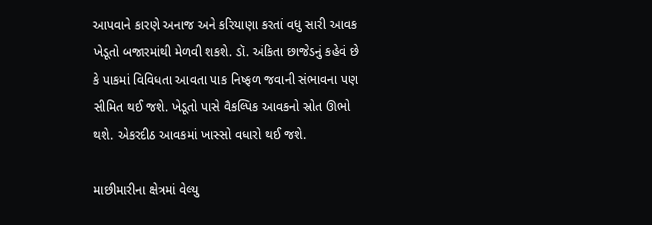આપવાને કારણે અનાજ અને કરિયાણા કરતાં વધુ સારી આવક ખેડૂતો બજારમાંથી મેળવી શકશે. ડૉ. અંકિતા છાજેડનું કહેવં છે કે પાકમાં વિવિધતા આવતા પાક નિષ્ફળ જવાની સંભાવના પણ સીમિત થઈ જશે. ખેડૂતો પાસે વૈકલ્પિક આવકનો સ્રોત ઊભો થશે. એકરદીઠ આવકમાં ખાસ્સો વધારો થઈ જશે.

માછીમારીના ક્ષેત્રમાં વેલ્યુ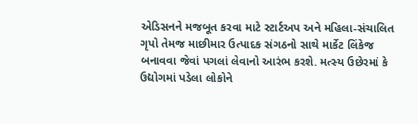એડિસનને મજબૂત કરવા માટે સ્ટાર્ટઅપ અને મહિલા-સંચાલિત ગૃપો તેમજ માછીમાર ઉત્પાદક સંગઠનો સાથે માર્કેટ લિંકેજ બનાવવા જેવાં પગલાં લેવાનો આરંભ કરશે. મત્સ્ય ઉછેરમાં કે ઉદ્યોગમાં પડેલા લોકોને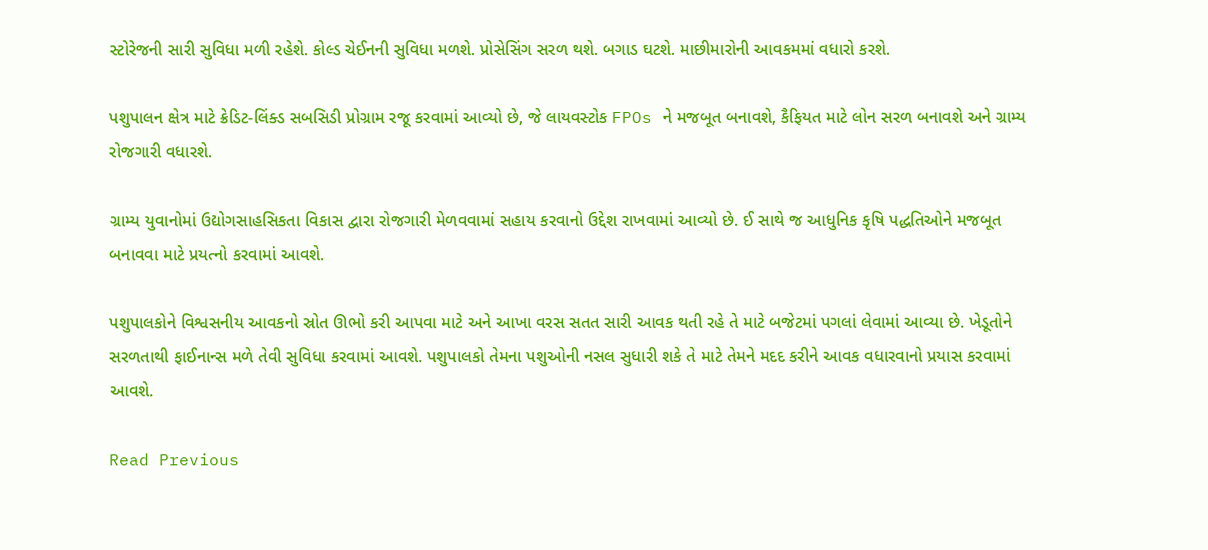સ્ટોરેજની સારી સુવિધા મળી રહેશે. કોલ્ડ ચેઈનની સુવિધા મળશે. પ્રોસેસિંગ સરળ થશે. બગાડ ઘટશે. માછીમારોની આવકમમાં વધારો કરશે.

પશુપાલન ક્ષેત્ર માટે ક્રેડિટ-લિંક્ડ સબસિડી પ્રોગ્રામ રજૂ કરવામાં આવ્યો છે, જે લાયવસ્ટોક FPOs ને મજબૂત બનાવશે, કૈફિયત માટે લોન સરળ બનાવશે અને ગ્રામ્ય રોજગારી વધારશે.

ગ્રામ્ય યુવાનોમાં ઉદ્યોગસાહસિકતા વિકાસ દ્વારા રોજગારી મેળવવામાં સહાય કરવાનો ઉદ્દેશ રાખવામાં આવ્યો છે. ઈ સાથે જ આધુનિક કૃષિ પદ્ધતિઓને મજબૂત બનાવવા માટે પ્રયત્નો કરવામાં આવશે.

પશુપાલકોને વિશ્વસનીય આવકનો સ્રોત ઊભો કરી આપવા માટે અને આખા વરસ સતત સારી આવક થતી રહે તે માટે બજેટમાં પગલાં લેવામાં આવ્યા છે. ખેડૂતોને સરળતાથી ફાઈનાન્સ મળે તેવી સુવિધા કરવામાં આવશે. પશુપાલકો તેમના પશુઓની નસલ સુધારી શકે તે માટે તેમને મદદ કરીને આવક વધારવાનો પ્રયાસ કરવામાં આવશે.

Read Previous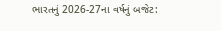ભારતનું 2026-27ના વર્ષનું બજેટ: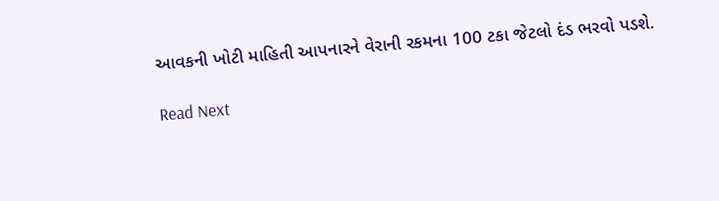આવકની ખોટી માહિતી આપનારને વેરાની રકમના 100 ટકા જેટલો દંડ ભરવો પડશે.

Read Next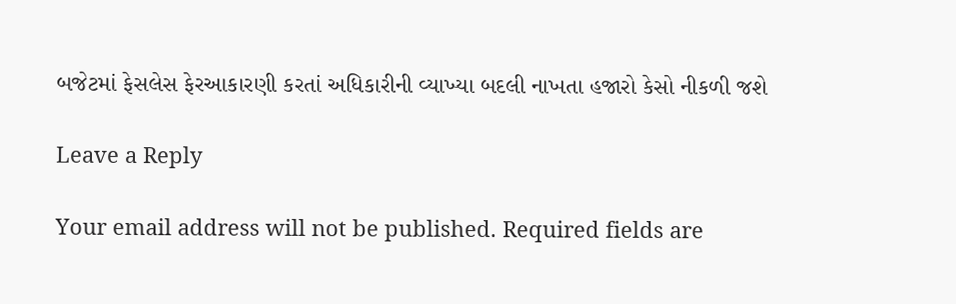બજેટમાં ફેસલેસ ફેરઆકારણી કરતાં અધિકારીની વ્યાખ્યા બદલી નાખતા હજારો કેસો નીકળી જશે

Leave a Reply

Your email address will not be published. Required fields are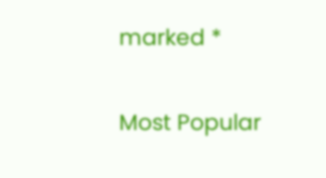marked *

Most Popular